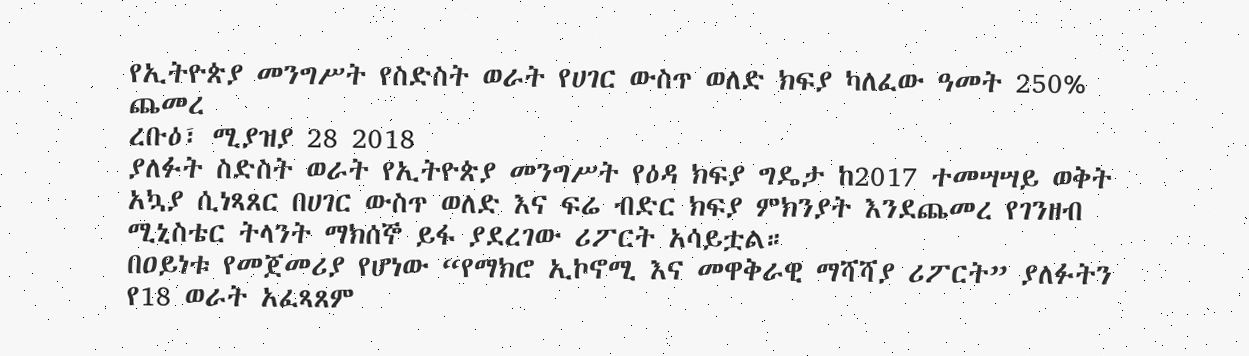የኢትዮጵያ መንግሥት የስድስት ወራት የሀገር ውስጥ ወለድ ክፍያ ካለፈው ዓመት 250% ጨመረ
ረቡዕ፣ ሚያዝያ 28 2018
ያለፉት ስድስት ወራት የኢትዮጵያ መንግሥት የዕዳ ክፍያ ግዴታ ከ2017 ተመሣሣይ ወቅት አኳያ ሲነጻጸር በሀገር ውስጥ ወለድ እና ፍሬ ብድር ክፍያ ምክንያት እንደጨመረ የገንዘብ ሚኒስቴር ትላንት ማክሰኞ ይፋ ያደረገው ሪፖርት አሳይቷል።
በዐይነቱ የመጀመሪያ የሆነው “የማክሮ ኢኮኖሚ እና መዋቅራዊ ማሻሻያ ሪፖርት” ያለፉትን የ18 ወራት አፈጻጸም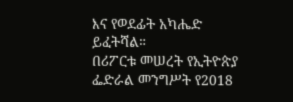እና የወደፊት አካሔድ ይፈትሻል።
በሪፖርቱ መሠረት የኢትዮጵያ ፌድራል መንግሥት የ2018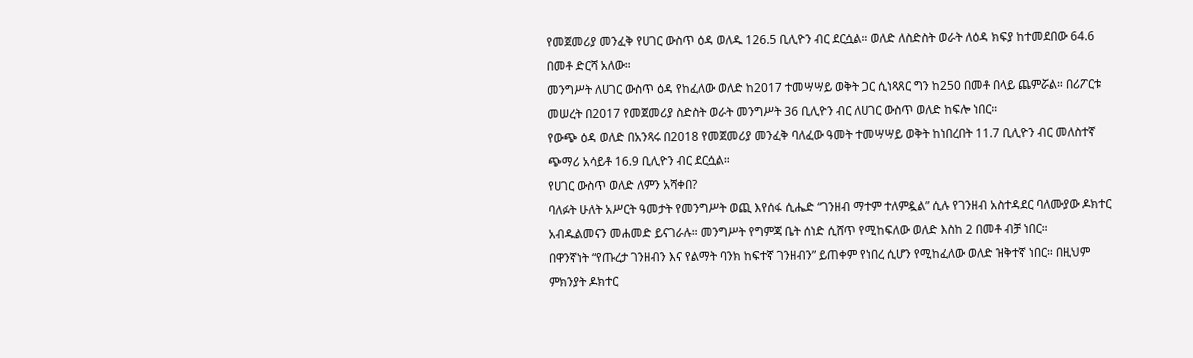የመጀመሪያ መንፈቅ የሀገር ውስጥ ዕዳ ወለዱ 126.5 ቢሊዮን ብር ደርሷል። ወለድ ለስድስት ወራት ለዕዳ ክፍያ ከተመደበው 64.6 በመቶ ድርሻ አለው።
መንግሥት ለሀገር ውስጥ ዕዳ የከፈለው ወለድ ከ2017 ተመሣሣይ ወቅት ጋር ሲነጻጸር ግን ከ250 በመቶ በላይ ጨምሯል። በሪፖርቱ መሠረት በ2017 የመጀመሪያ ስድስት ወራት መንግሥት 36 ቢሊዮን ብር ለሀገር ውስጥ ወለድ ከፍሎ ነበር።
የውጭ ዕዳ ወለድ በአንጻሩ በ2018 የመጀመሪያ መንፈቅ ባለፈው ዓመት ተመሣሣይ ወቅት ከነበረበት 11.7 ቢሊዮን ብር መለስተኛ ጭማሪ አሳይቶ 16.9 ቢሊዮን ብር ደርሷል።
የሀገር ውስጥ ወለድ ለምን አሻቀበ?
ባለፉት ሁለት አሥርት ዓመታት የመንግሥት ወጪ እየሰፋ ሲሔድ “ገንዘብ ማተም ተለምዷል” ሲሉ የገንዘብ አስተዳደር ባለሙያው ዶክተር አብዱልመናን መሐመድ ይናገራሉ። መንግሥት የግምጃ ቤት ሰነድ ሲሸጥ የሚከፍለው ወለድ እስከ 2 በመቶ ብቻ ነበር።
በዋንኛነት “የጡረታ ገንዘብን እና የልማት ባንክ ከፍተኛ ገንዘብን” ይጠቀም የነበረ ሲሆን የሚከፈለው ወለድ ዝቅተኛ ነበር። በዚህም ምክንያት ዶክተር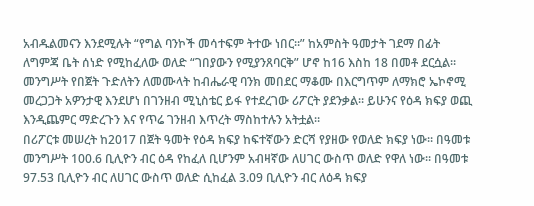አብዱልመናን እንደሚሉት “የግል ባንኮች መሳተፍም ትተው ነበር።” ከአምስት ዓመታት ገደማ በፊት ለግምጃ ቤት ሰነድ የሚከፈለው ወለድ “ገበያውን የሚያንጸባርቅ” ሆኖ ከ16 እስከ 18 በመቶ ደርሷል።
መንግሥት የበጀት ጉድለትን ለመሙላት ከብሔራዊ ባንክ መበደር ማቆሙ በእርግጥም ለማክሮ ኤኮኖሚ መረጋጋት አዎንታዊ እንደሆነ በገንዘብ ሚኒስቴር ይፋ የተደረገው ሪፖርት ያደንቃል። ይሁንና የዕዳ ክፍያ ወጪ እንዲጨምር ማድረጉን እና የጥሬ ገንዘብ እጥረት ማስከተሉን አትቷል።
በሪፖርቱ መሠረት ከ2017 በጀት ዓመት የዕዳ ክፍያ ከፍተኛውን ድርሻ የያዘው የወለድ ክፍያ ነው። በዓመቱ መንግሥት 100.6 ቢሊዮን ብር ዕዳ የከፈለ ቢሆንም አብዛኛው ለሀገር ውስጥ ወለድ የዋለ ነው። በዓመቱ 97.53 ቢሊዮን ብር ለሀገር ውስጥ ወለድ ሲከፈል 3.09 ቢሊዮን ብር ለዕዳ ክፍያ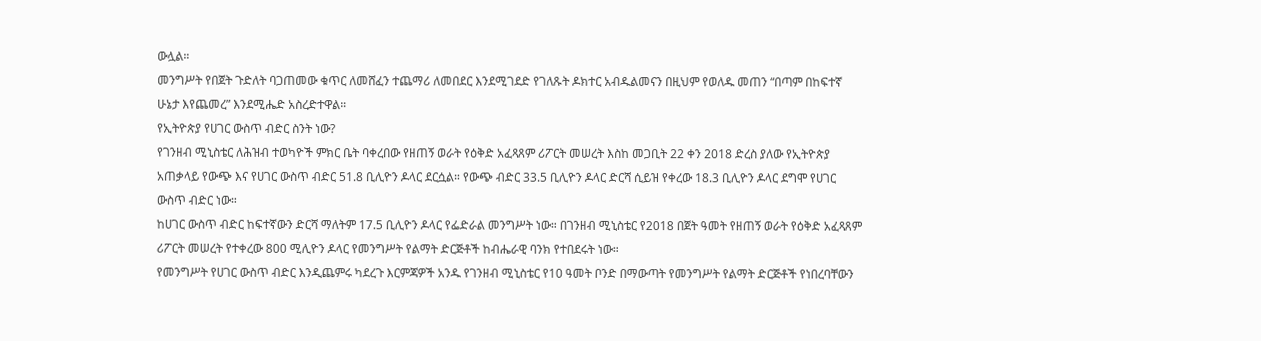ውሏል።
መንግሥት የበጀት ጉድለት ባጋጠመው ቁጥር ለመሸፈን ተጨማሪ ለመበደር እንደሚገደድ የገለጹት ዶክተር አብዱልመናን በዚህም የወለዱ መጠን “በጣም በከፍተኛ ሁኔታ እየጨመረ” እንደሚሔድ አስረድተዋል።
የኢትዮጵያ የሀገር ውስጥ ብድር ስንት ነው?
የገንዘብ ሚኒስቴር ለሕዝብ ተወካዮች ምክር ቤት ባቀረበው የዘጠኝ ወራት የዕቅድ አፈጻጸም ሪፖርት መሠረት እስከ መጋቢት 22 ቀን 2018 ድረስ ያለው የኢትዮጵያ አጠቃላይ የውጭ እና የሀገር ውስጥ ብድር 51.8 ቢሊዮን ዶላር ደርሷል። የውጭ ብድር 33.5 ቢሊዮን ዶላር ድርሻ ሲይዝ የቀረው 18.3 ቢሊዮን ዶላር ደግሞ የሀገር ውስጥ ብድር ነው።
ከሀገር ውስጥ ብድር ከፍተኛውን ድርሻ ማለትም 17.5 ቢሊዮን ዶላር የፌድራል መንግሥት ነው። በገንዘብ ሚኒስቴር የ2018 በጀት ዓመት የዘጠኝ ወራት የዕቅድ አፈጻጸም ሪፖርት መሠረት የተቀረው 800 ሚሊዮን ዶላር የመንግሥት የልማት ድርጅቶች ከብሔራዊ ባንክ የተበደሩት ነው።
የመንግሥት የሀገር ውስጥ ብድር እንዲጨምሩ ካደረጉ እርምጃዎች አንዱ የገንዘብ ሚኒስቴር የ10 ዓመት ቦንድ በማውጣት የመንግሥት የልማት ድርጅቶች የነበረባቸውን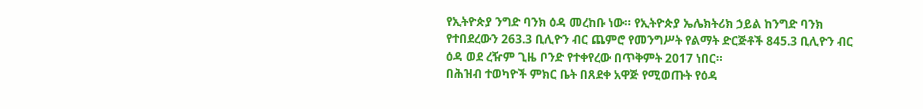የኢትዮጵያ ንግድ ባንክ ዕዳ መረከቡ ነው። የኢትዮጵያ ኤሌክትሪክ ኃይል ከንግድ ባንክ የተበደረውን 263.3 ቢሊዮን ብር ጨምሮ የመንግሥት የልማት ድርጅቶች 845.3 ቢሊዮን ብር ዕዳ ወደ ረዥም ጊዜ ቦንድ የተቀየረው በጥቅምት 2017 ነበር።
በሕዝብ ተወካዮች ምክር ቤት በጸደቀ አዋጅ የሚወጡት የዕዳ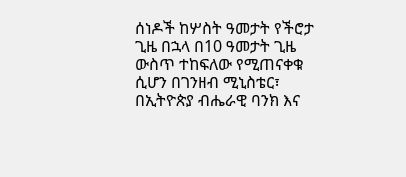ሰነዶች ከሦስት ዓመታት የችሮታ ጊዜ በኋላ በ10 ዓመታት ጊዜ ውስጥ ተከፍለው የሚጠናቀቁ ሲሆን በገንዘብ ሚኒስቴር፣ በኢትዮጵያ ብሔራዊ ባንክ እና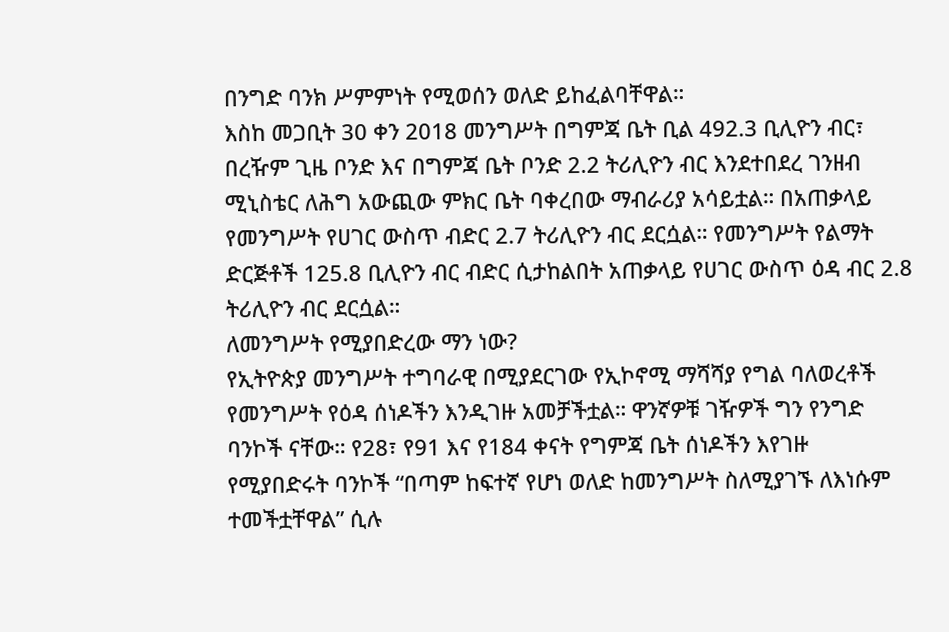በንግድ ባንክ ሥምምነት የሚወሰን ወለድ ይከፈልባቸዋል።
እስከ መጋቢት 30 ቀን 2018 መንግሥት በግምጃ ቤት ቢል 492.3 ቢሊዮን ብር፣ በረዥም ጊዜ ቦንድ እና በግምጃ ቤት ቦንድ 2.2 ትሪሊዮን ብር እንደተበደረ ገንዘብ ሚኒስቴር ለሕግ አውጪው ምክር ቤት ባቀረበው ማብራሪያ አሳይቷል። በአጠቃላይ የመንግሥት የሀገር ውስጥ ብድር 2.7 ትሪሊዮን ብር ደርሷል። የመንግሥት የልማት ድርጅቶች 125.8 ቢሊዮን ብር ብድር ሲታከልበት አጠቃላይ የሀገር ውስጥ ዕዳ ብር 2.8 ትሪሊዮን ብር ደርሷል።
ለመንግሥት የሚያበድረው ማን ነው?
የኢትዮጵያ መንግሥት ተግባራዊ በሚያደርገው የኢኮኖሚ ማሻሻያ የግል ባለወረቶች የመንግሥት የዕዳ ሰነዶችን እንዲገዙ አመቻችቷል። ዋንኛዎቹ ገዥዎች ግን የንግድ ባንኮች ናቸው። የ28፣ የ91 እና የ184 ቀናት የግምጃ ቤት ሰነዶችን እየገዙ የሚያበድሩት ባንኮች “በጣም ከፍተኛ የሆነ ወለድ ከመንግሥት ስለሚያገኙ ለእነሱም ተመችቷቸዋል” ሲሉ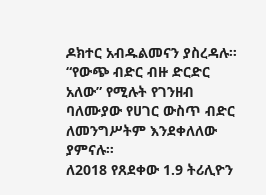ዶክተር አብዱልመናን ያስረዳሉ። “የውጭ ብድር ብዙ ድርድር አለው” የሚሉት የገንዘብ ባለሙያው የሀገር ውስጥ ብድር ለመንግሥትም እንደቀለለው ያምናሉ።
ለ2018 የጸደቀው 1.9 ትሪሊዮን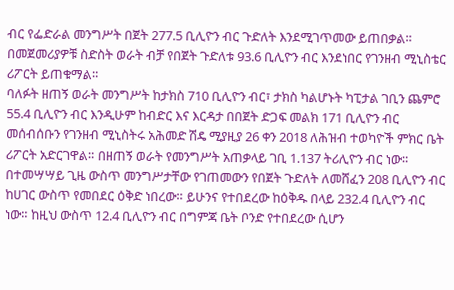ብር የፌድራል መንግሥት በጀት 277.5 ቢሊዮን ብር ጉድለት እንደሚገጥመው ይጠበቃል። በመጀመሪያዎቹ ስድስት ወራት ብቻ የበጀት ጉድለቱ 93.6 ቢሊዮን ብር እንደነበር የገንዘብ ሚኒስቴር ሪፖርት ይጠቁማል።
ባለፉት ዘጠኝ ወራት መንግሥት ከታክስ 710 ቢሊዮን ብር፣ ታክስ ካልሆኑት ካፒታል ገቢን ጨምሮ 55.4 ቢሊዮን ብር እንዲሁም ከብድር እና እርዳታ በበጀት ድጋፍ መልክ 171 ቢሊዮን ብር መሰብሰቡን የገንዘብ ሚኒስትሩ አሕመድ ሽዴ ሚያዚያ 26 ቀን 2018 ለሕዝብ ተወካዮች ምክር ቤት ሪፖርት አድርገዋል። በዘጠኝ ወራት የመንግሥት አጠቃላይ ገቢ 1.137 ትሪሊዮን ብር ነው።
በተመሣሣይ ጊዜ ውስጥ መንግሥታቸው የገጠመውን የበጀት ጉድለት ለመሸፈን 208 ቢሊዮን ብር ከሀገር ውስጥ የመበደር ዕቅድ ነበረው። ይሁንና የተበደረው ከዕቅዱ በላይ 232.4 ቢሊዮን ብር ነው። ከዚህ ውስጥ 12.4 ቢሊዮን ብር በግምጃ ቤት ቦንድ የተበደረው ሲሆን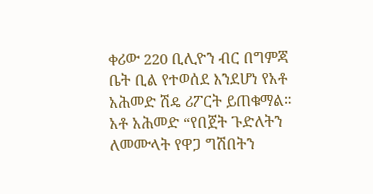ቀሪው 220 ቢሊዮን ብር በግምጃ ቤት ቢል የተወሰደ እንደሆነ የአቶ አሕመድ ሽዴ ሪፖርት ይጠቁማል።
አቶ አሕመድ “የበጀት ጉድለትን ለመሙላት የዋጋ ግሽበትን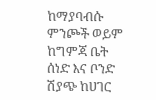ከማያባብሱ ምንጮች ወይም ከግምጃ ቤት ሰነድ እና ቦንድ ሽያጭ ከሀገር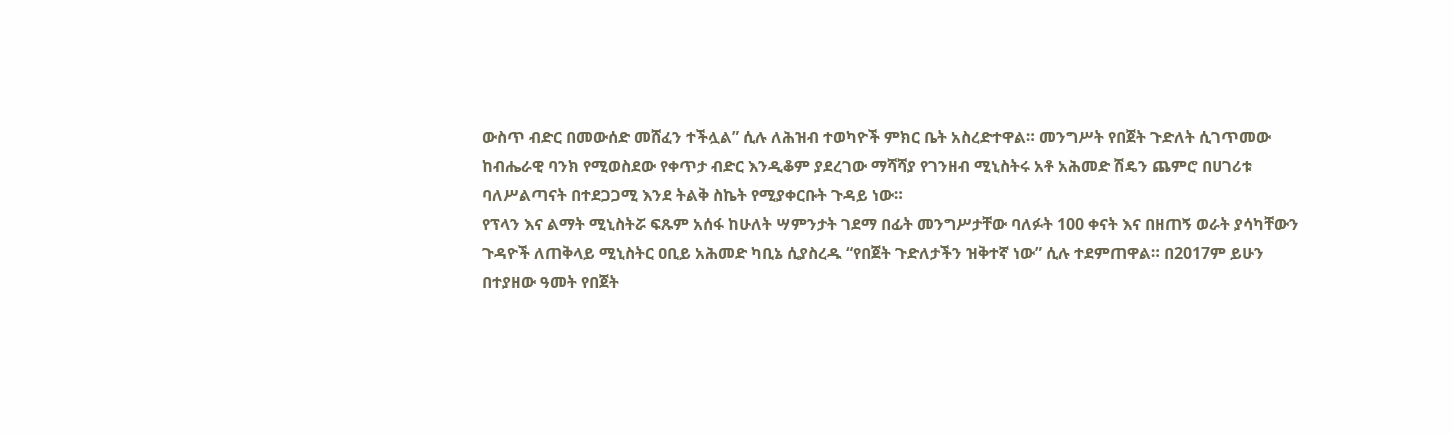ውስጥ ብድር በመውሰድ መሸፈን ተችሏል” ሲሉ ለሕዝብ ተወካዮች ምክር ቤት አስረድተዋል። መንግሥት የበጀት ጉድለት ሲገጥመው ከብሔራዊ ባንክ የሚወስደው የቀጥታ ብድር እንዲቆም ያደረገው ማሻሻያ የገንዘብ ሚኒስትሩ አቶ አሕመድ ሽዴን ጨምሮ በሀገሪቱ ባለሥልጣናት በተደጋጋሚ እንደ ትልቅ ስኬት የሚያቀርቡት ጉዳይ ነው።
የፕላን እና ልማት ሚኒስትሯ ፍጹም አሰፋ ከሁለት ሣምንታት ገደማ በፊት መንግሥታቸው ባለፉት 100 ቀናት እና በዘጠኝ ወራት ያሳካቸውን ጉዳዮች ለጠቅላይ ሚኒስትር ዐቢይ አሕመድ ካቢኔ ሲያስረዱ “የበጀት ጉድለታችን ዝቅተኛ ነው” ሲሉ ተደምጠዋል። በ2017ም ይሁን በተያዘው ዓመት የበጀት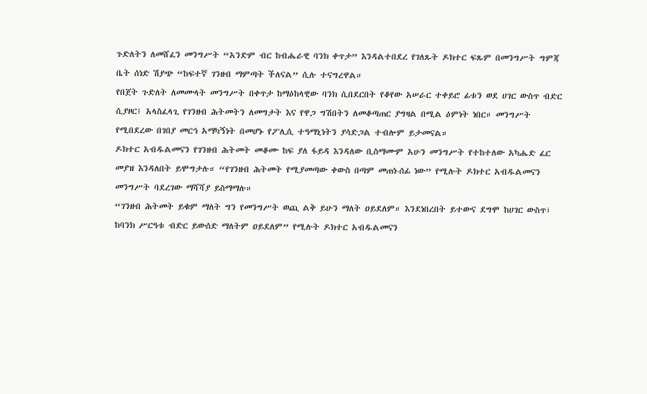ጉድለትን ለመሸፈን መንግሥት “አንድም ብር ከብሔራዊ ባንክ ቀጥታ” እንዳልተበደረ የገለጹት ዶክተር ፍጹም በመንግሥት ግምጃ ቤት ሰነድ ሽያጭ “ከፍተኛ ገንዘብ ማምጣት ችለናል” ሲሉ ተናግረዋል።
የበጀት ጉድለት ለመሙላት መንግሥት በቀጥታ ከማዕከላዊው ባንክ ሲበደርበት የቆየው አሠራር ተቀይሮ ፊቱን ወደ ሀገር ውስጥ ብድር ሲያዞር፤ አላስፈላጊ የገንዘብ ሕትመትን ለመግታት እና የዋጋ ግሽበትን ለመቆጣጠር ያግዛል በሚል ዕምነት ነበር። መንግሥት የሚበደረው በገበያ መርኅ አማካኝነት በመሆኑ የፖሊሲ ተዓማኒነትን ያሳድጋል ተብሎም ይታመናል።
ዶክተር አብዱልመናን የገንዘብ ሕትመት መቆሙ ከፍ ያለ ፋይዳ እንዳለው ቢስማሙም አሁን መንግሥት የተከተለው አካሔድ ፈር መያዝ እንዳለበት ይሞግታሉ። “የገንዘብ ሕትመት የሚያመጣው ቀውስ በጣም መጠነ-ሰፊ ነው” የሚሉት ዶክተር አብዱልመናን መንግሥት ባደረገው ማሻሻያ ይስማማሉ።
“ገንዘብ ሕትመት ይቁም ማለት ግን የመንግሥት ወጪ ልቅ ይሁን ማለት ዐይደለም። እንደነበረበት ይተውና ደግሞ ከሀገር ውስጥ፣ ከባንክ ሥርዓቱ ብድር ይውሰድ ማለትም ዐይደለም” የሚሉት ዶክተር አብዱልመናን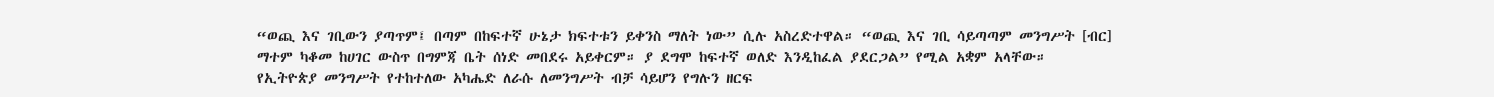“ወጪ እና ገቢውን ያጣጥም፤ በጣም በከፍተኛ ሁኔታ ክፍተቱን ይቀንስ ማለት ነው” ሲሉ አስረድተዋል። “ወጪ እና ገቢ ሳይጣጣም መንግሥት [ብር] ማተም ካቆመ ከሀገር ውስጥ በግምጃ ቤት ሰነድ መበደሩ አይቀርም። ያ ደግሞ ከፍተኛ ወለድ እንዲከፈል ያደርጋል” የሚል አቋም አላቸው።
የኢትዮጵያ መንግሥት የተከተለው አካሔድ ለራሱ ለመንግሥት ብቻ ሳይሆን የግሉን ዘርፍ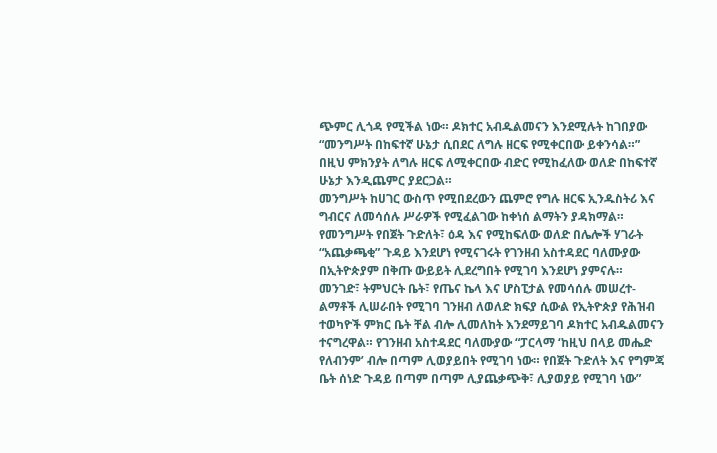ጭምር ሊጎዳ የሚችል ነው። ዶክተር አብዱልመናን እንደሚሉት ከገበያው “መንግሥት በከፍተኛ ሁኔታ ሲበደር ለግሉ ዘርፍ የሚቀርበው ይቀንሳል።” በዚህ ምክንያት ለግሉ ዘርፍ ለሚቀርበው ብድር የሚከፈለው ወለድ በከፍተኛ ሁኔታ እንዲጨምር ያደርጋል።
መንግሥት ከሀገር ውስጥ የሚበደረውን ጨምሮ የግሉ ዘርፍ ኢንዱስትሪ እና ግብርና ለመሳሰሉ ሥራዎች የሚፈልገው ከቀነሰ ልማትን ያዳክማል። የመንግሥት የበጀት ጉድለት፣ ዕዳ እና የሚከፍለው ወለድ በሌሎች ሃገራት “አጨቃጫቂ” ጉዳይ እንደሆነ የሚናገሩት የገንዘብ አስተዳደር ባለሙያው በኢትዮጵያም በቅጡ ውይይት ሊደረግበት የሚገባ እንደሆነ ያምናሉ።
መንገድ፣ ትምህርት ቤት፣ የጤና ኬላ እና ሆስፒታል የመሳሰሉ መሠረተ-ልማቶች ሊሠራበት የሚገባ ገንዘብ ለወለድ ክፍያ ሲውል የኢትዮጵያ የሕዝብ ተወካዮች ምክር ቤት ቸል ብሎ ሊመለከት እንደማይገባ ዶክተር አብዱልመናን ተናግረዋል። የገንዘብ አስተዳደር ባለሙያው “ፓርላማ ‘ከዚህ በላይ መሔድ የለብንም’ ብሎ በጣም ሊወያይበት የሚገባ ነው። የበጀት ጉድለት እና የግምጃ ቤት ሰነድ ጉዳይ በጣም በጣም ሊያጨቃጭቅ፣ ሊያወያይ የሚገባ ነው”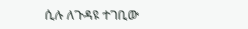ሲሉ ለጉዳዩ ተገቢው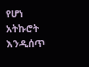የሆነ አትኩሮት እንዲሰጥ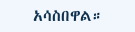አሳስበዋል።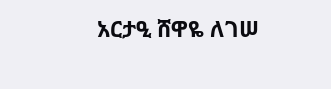አርታዒ ሸዋዬ ለገሠ